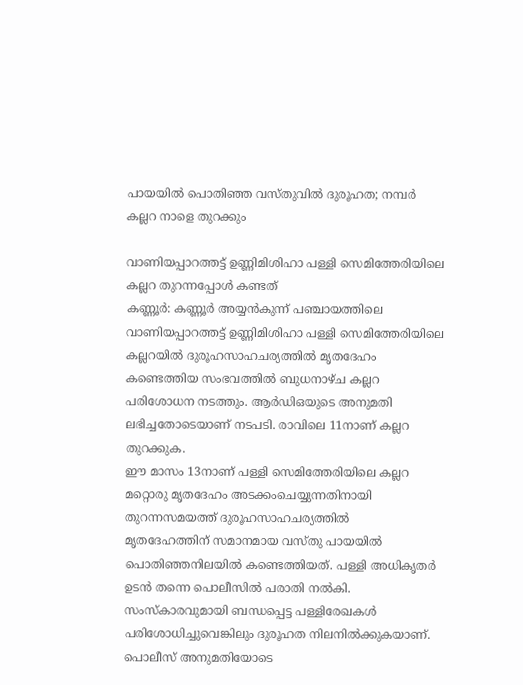പായയിൽ പൊതിഞ്ഞ വസ്തുവിൽ ദുരൂഹത; നമ്പർ കല്ലറ നാളെ തുറക്കും

വാണിയപ്പാറത്തട്ട് ഉണ്ണിമിശിഹാ പള്ളി സെമിത്തേരിയിലെ കല്ലറ തുറന്നപ്പോൾ കണ്ടത്
കണ്ണൂർ: കണ്ണൂർ അയ്യൻകുന്ന് പഞ്ചായത്തിലെ വാണിയപ്പാറത്തട്ട് ഉണ്ണിമിശിഹാ പള്ളി സെമിത്തേരിയിലെ കല്ലറയിൽ ദുരൂഹസാഹചര്യത്തിൽ മൃതദേഹം കണ്ടെത്തിയ സംഭവത്തിൽ ബുധനാഴ്ച കല്ലറ പരിശോധന നടത്തും. ആർഡിഒയുടെ അനുമതി ലഭിച്ചതോടെയാണ് നടപടി. രാവിലെ 11നാണ് കല്ലറ തുറക്കുക.
ഈ മാസം 13നാണ് പള്ളി സെമിത്തേരിയിലെ കല്ലറ മറ്റൊരു മൃതദേഹം അടക്കംചെയ്യുന്നതിനായി തുറന്നസമയത്ത് ദുരൂഹസാഹചര്യത്തിൽ
മൃതദേഹത്തിന് സമാനമായ വസ്തു പായയിൽ പൊതിഞ്ഞനിലയിൽ കണ്ടെത്തിയത്. പള്ളി അധികൃതർ ഉടൻ തന്നെ പൊലീസിൽ പരാതി നൽകി. സംസ്കാരവുമായി ബന്ധപ്പെട്ട പള്ളിരേഖകൾ പരിശോധിച്ചുവെങ്കിലും ദുരൂഹത നിലനിൽക്കുകയാണ്. പൊലീസ് അനുമതിയോടെ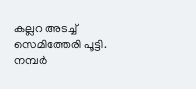കല്ലറ അടച്ച് സെമിത്തേരി പൂട്ടി.
നമ്പർ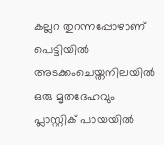കല്ലറ തുറന്നപ്പോഴാണ് പെട്ടിയിൽ അടക്കംചെയ്തനിലയിൽ ഒരു മൃതദേഹവും പ്ലാസ്റ്റിക് പായയിൽ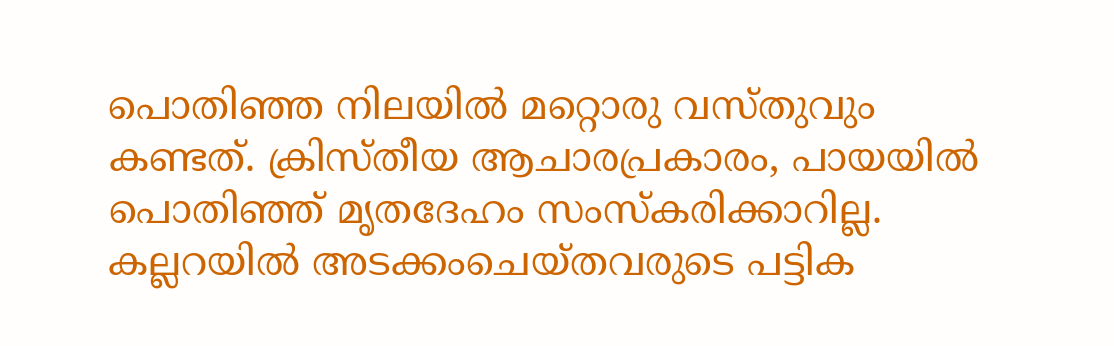പൊതിഞ്ഞ നിലയിൽ മറ്റൊരു വസ്തുവും കണ്ടത്. ക്രിസ്തീയ ആചാരപ്രകാരം, പായയിൽ പൊതിഞ്ഞ് മൃതദേഹം സംസ്കരിക്കാറില്ല. കല്ലറയിൽ അടക്കംചെയ്തവരുടെ പട്ടിക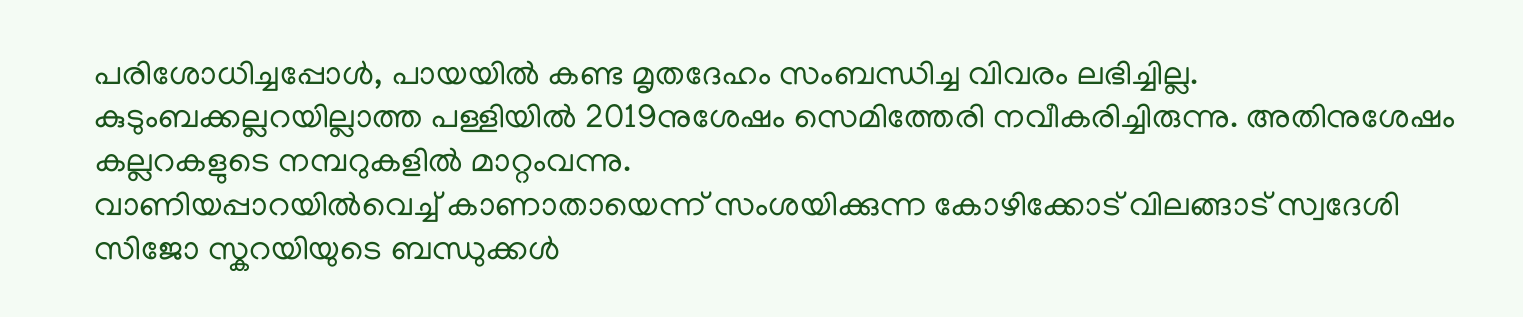പരിശോധിച്ചപ്പോൾ, പായയിൽ കണ്ട മൃതദേഹം സംബന്ധിച്ച വിവരം ലഭിച്ചില്ല.
കുടുംബക്കല്ലറയില്ലാത്ത പള്ളിയിൽ 2019നുശേഷം സെമിത്തേരി നവീകരിച്ചിരുന്നു. അതിനുശേഷം കല്ലറകളുടെ നമ്പറുകളിൽ മാറ്റംവന്നു.
വാണിയപ്പാറയിൽവെച്ച് കാണാതായെന്ന് സംശയിക്കുന്ന കോഴിക്കോട് വിലങ്ങാട് സ്വദേശി സിജോ സ്കറയിയുടെ ബന്ധുക്കൾ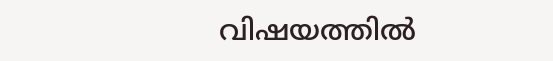വിഷയത്തിൽ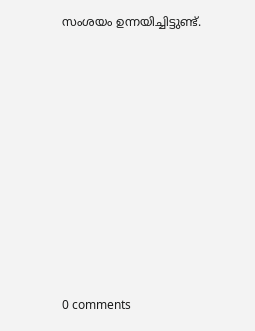സംശയം ഉന്നയിച്ചിട്ടുണ്ട്.










0 comments